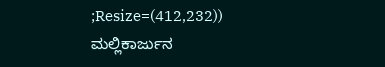;Resize=(412,232))
ಮಲ್ಲಿಕಾರ್ಜುನ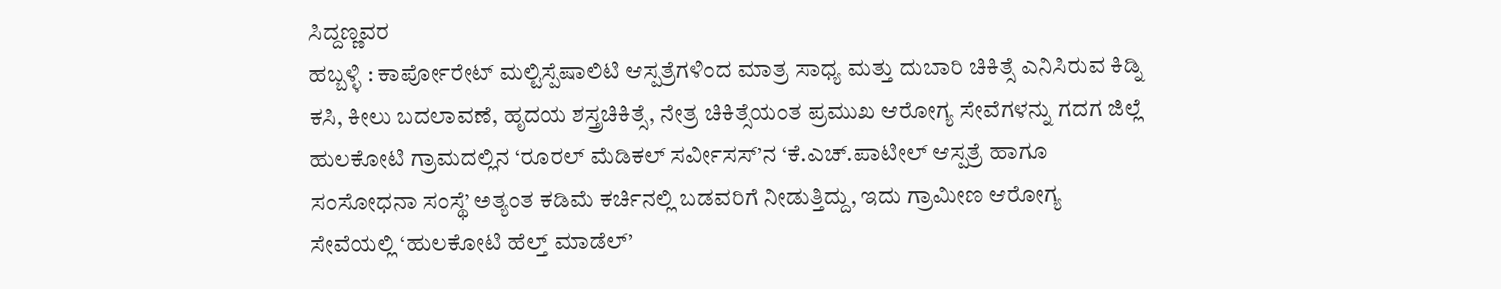ಸಿದ್ದಣ್ಣವರ
ಹಬ್ಬಳ್ಳಿ : ಕಾರ್ಪೋರೇಟ್ ಮಲ್ಟಿಸ್ಪೆಷಾಲಿಟಿ ಆಸ್ಪತ್ರೆಗಳಿಂದ ಮಾತ್ರ ಸಾಧ್ಯ ಮತ್ತು ದುಬಾರಿ ಚಿಕಿತ್ಸೆ ಎನಿಸಿರುವ ಕಿಡ್ನಿ ಕಸಿ, ಕೀಲು ಬದಲಾವಣೆ, ಹೃದಯ ಶಸ್ತ್ರಚಿಕಿತ್ಸೆ, ನೇತ್ರ ಚಿಕಿತ್ಸೆಯಂತ ಪ್ರಮುಖ ಆರೋಗ್ಯ ಸೇವೆಗಳನ್ನು ಗದಗ ಜಿಲ್ಲೆ ಹುಲಕೋಟಿ ಗ್ರಾಮದಲ್ಲಿನ ‘ರೂರಲ್ ಮೆಡಿಕಲ್ ಸರ್ವೀಸಸ್’ನ ‘ಕೆ.ಎಚ್.ಪಾಟೀಲ್ ಆಸ್ಪತ್ರೆ ಹಾಗೂ ಸಂಸೋಧನಾ ಸಂಸ್ಥೆ’ ಅತ್ಯಂತ ಕಡಿಮೆ ಕರ್ಚಿನಲ್ಲಿ ಬಡವರಿಗೆ ನೀಡುತ್ತಿದ್ದು, ಇದು ಗ್ರಾಮೀಣ ಆರೋಗ್ಯ ಸೇವೆಯಲ್ಲಿ ‘ಹುಲಕೋಟಿ ಹೆಲ್ತ್ ಮಾಡೆಲ್’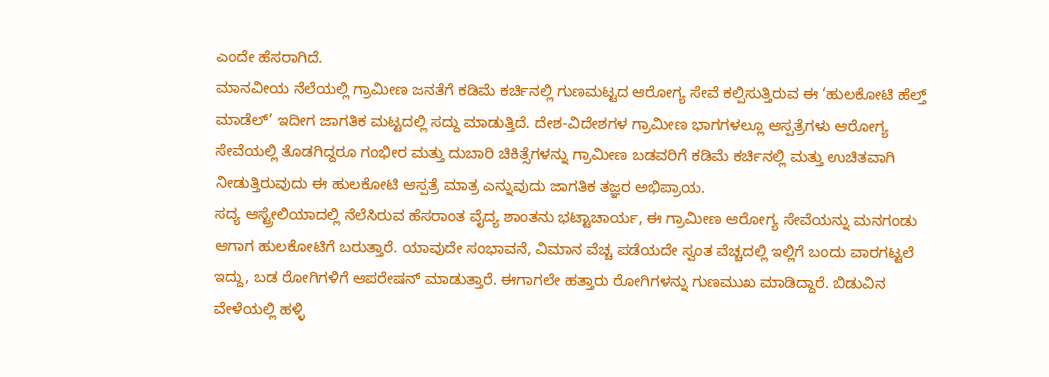ಎಂದೇ ಹೆಸರಾಗಿದೆ.
ಮಾನವೀಯ ನೆಲೆಯಲ್ಲಿ ಗ್ರಾಮೀಣ ಜನತೆಗೆ ಕಡಿಮೆ ಕರ್ಚಿನಲ್ಲಿ ಗುಣಮಟ್ಟದ ಆರೋಗ್ಯ ಸೇವೆ ಕಲ್ಪಿಸುತ್ತಿರುವ ಈ ‘ಹುಲಕೋಟಿ ಹೆಲ್ತ್ ಮಾಡೆಲ್’ ಇದೀಗ ಜಾಗತಿಕ ಮಟ್ಟದಲ್ಲಿ ಸದ್ದು ಮಾಡುತ್ತಿದೆ. ದೇಶ-ವಿದೇಶಗಳ ಗ್ರಾಮೀಣ ಭಾಗಗಳಲ್ಲೂ ಆಸ್ಪತ್ರೆಗಳು ಆರೋಗ್ಯ ಸೇವೆಯಲ್ಲಿ ತೊಡಗಿದ್ದರೂ ಗಂಭೀರ ಮತ್ತು ದುಬಾರಿ ಚಿಕಿತ್ಸೆಗಳನ್ನು ಗ್ರಾಮೀಣ ಬಡವರಿಗೆ ಕಡಿಮೆ ಕರ್ಚಿನಲ್ಲಿ ಮತ್ತು ಉಚಿತವಾಗಿ ನೀಡುತ್ತಿರುವುದು ಈ ಹುಲಕೋಟಿ ಆಸ್ಪತ್ರೆ ಮಾತ್ರ ಎನ್ನುವುದು ಜಾಗತಿಕ ತಜ್ಞರ ಅಭಿಪ್ರಾಯ.
ಸದ್ಯ ಆಸ್ಟ್ರೇಲಿಯಾದಲ್ಲಿ ನೆಲೆಸಿರುವ ಹೆಸರಾಂತ ವೈದ್ಯ ಶಾಂತನು ಭಟ್ಟಾಚಾರ್ಯ, ಈ ಗ್ರಾಮೀಣ ಆರೋಗ್ಯ ಸೇವೆಯನ್ನು ಮನಗಂಡು ಆಗಾಗ ಹುಲಕೋಟಿಗೆ ಬರುತ್ತಾರೆ. ಯಾವುದೇ ಸಂಭಾವನೆ, ವಿಮಾನ ವೆಚ್ಚ ಪಡೆಯದೇ ಸ್ವಂತ ವೆಚ್ಚದಲ್ಲಿ ಇಲ್ಲಿಗೆ ಬಂದು ವಾರಗಟ್ಟಲೆ ಇದ್ದು, ಬಡ ರೋಗಿಗಳಿಗೆ ಆಪರೇಷನ್ ಮಾಡುತ್ತಾರೆ. ಈಗಾಗಲೇ ಹತ್ತಾರು ರೋಗಿಗಳನ್ನು ಗುಣಮುಖ ಮಾಡಿದ್ದಾರೆ. ಬಿಡುವಿನ ವೇಳೆಯಲ್ಲಿ ಹಳ್ಳಿ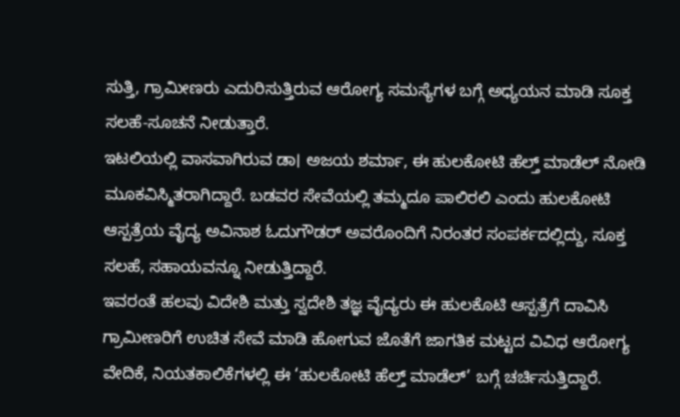ಸುತ್ತಿ, ಗ್ರಾಮೀಣರು ಎದುರಿಸುತ್ತಿರುವ ಆರೋಗ್ಯ ಸಮಸ್ಯೆಗಳ ಬಗ್ಗೆ ಅಧ್ಯಯನ ಮಾಡಿ ಸೂಕ್ತ ಸಲಹೆ-ಸೂಚನೆ ನೀಡುತ್ತಾರೆ.
ಇಟಲಿಯಲ್ಲಿ ವಾಸವಾಗಿರುವ ಡಾ। ಅಜಯ ಶರ್ಮಾ, ಈ ಹುಲಕೋಟಿ ಹೆಲ್ತ್ ಮಾಡೆಲ್ ನೋಡಿ ಮೂಕವಿಸ್ಮಿತರಾಗಿದ್ದಾರೆ. ಬಡವರ ಸೇವೆಯಲ್ಲಿ ತಮ್ಮದೂ ಪಾಲಿರಲಿ ಎಂದು ಹುಲಕೋಟಿ ಆಸ್ಪತ್ರೆಯ ವೈದ್ಯ ಅವಿನಾಶ ಓದುಗೌಡರ್ ಅವರೊಂದಿಗೆ ನಿರಂತರ ಸಂಪರ್ಕದಲ್ಲಿದ್ದು, ಸೂಕ್ತ ಸಲಹೆ, ಸಹಾಯವನ್ನೂ ನೀಡುತ್ತಿದ್ದಾರೆ.
ಇವರಂತೆ ಹಲವು ವಿದೇಶಿ ಮತ್ತು ಸ್ವದೇಶಿ ತಜ್ಞ ವೈದ್ಯರು ಈ ಹುಲಕೊಟಿ ಆಸ್ಪತ್ರೆಗೆ ದಾವಿಸಿ ಗ್ರಾಮೀಣರಿಗೆ ಉಚಿತ ಸೇವೆ ಮಾಡಿ ಹೋಗುವ ಜೊತೆಗೆ ಜಾಗತಿಕ ಮಟ್ಟದ ವಿವಿಧ ಆರೋಗ್ಯ ವೇದಿಕೆ, ನಿಯತಕಾಲಿಕೆಗಳಲ್ಲಿ ಈ ‘ಹುಲಕೋಟಿ ಹೆಲ್ತ್ ಮಾಡೆಲ್’ ಬಗ್ಗೆ ಚರ್ಚಿಸುತ್ತಿದ್ದಾರೆ.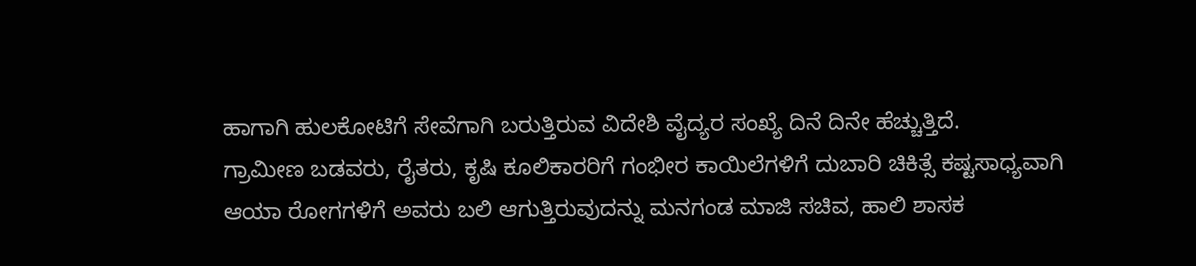ಹಾಗಾಗಿ ಹುಲಕೋಟಿಗೆ ಸೇವೆಗಾಗಿ ಬರುತ್ತಿರುವ ವಿದೇಶಿ ವೈದ್ಯರ ಸಂಖ್ಯೆ ದಿನೆ ದಿನೇ ಹೆಚ್ಚುತ್ತಿದೆ.
ಗ್ರಾಮೀಣ ಬಡವರು, ರೈತರು, ಕೃಷಿ ಕೂಲಿಕಾರರಿಗೆ ಗಂಭೀರ ಕಾಯಿಲೆಗಳಿಗೆ ದುಬಾರಿ ಚಿಕಿತ್ಸೆ ಕಷ್ಟಸಾಧ್ಯವಾಗಿ ಆಯಾ ರೋಗಗಳಿಗೆ ಅವರು ಬಲಿ ಆಗುತ್ತಿರುವುದನ್ನು ಮನಗಂಡ ಮಾಜಿ ಸಚಿವ, ಹಾಲಿ ಶಾಸಕ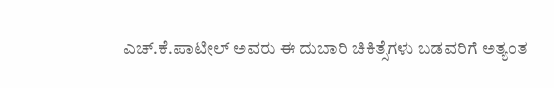ಎಚ್.ಕೆ.ಪಾಟೀಲ್ ಅವರು ಈ ದುಬಾರಿ ಚಿಕಿತ್ಸೆಗಳು ಬಡವರಿಗೆ ಅತ್ಯಂತ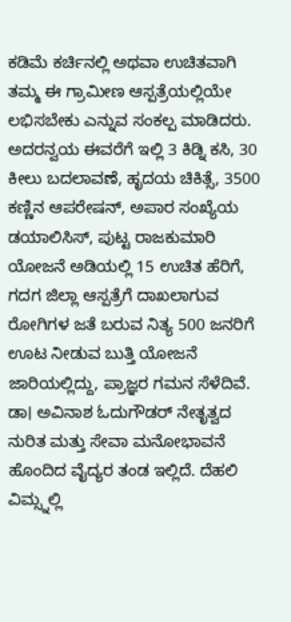ಕಡಿಮೆ ಕರ್ಚಿನಲ್ಲಿ ಅಥವಾ ಉಚಿತವಾಗಿ ತಮ್ಮ ಈ ಗ್ರಾಮೀಣ ಆಸ್ಪತ್ರೆಯಲ್ಲಿಯೇ ಲಭಿಸಬೇಕು ಎನ್ನುವ ಸಂಕಲ್ಪ ಮಾಡಿದರು.
ಅದರನ್ವಯ ಈವರೆಗೆ ಇಲ್ಲಿ 3 ಕಿಡ್ನಿ ಕಸಿ, 30 ಕೀಲು ಬದಲಾವಣೆ, ಹೃದಯ ಚಿಕಿತ್ಸೆ, 3500 ಕಣ್ಣಿನ ಆಪರೇಷನ್, ಅಪಾರ ಸಂಖ್ಯೆಯ ಡಯಾಲಿಸಿಸ್, ಪುಟ್ಟ ರಾಜಕುಮಾರಿ ಯೋಜನೆ ಅಡಿಯಲ್ಲಿ 15 ಉಚಿತ ಹೆರಿಗೆ, ಗದಗ ಜಿಲ್ಲಾ ಆಸ್ಪತ್ರೆಗೆ ದಾಖಲಾಗುವ ರೋಗಿಗಳ ಜತೆ ಬರುವ ನಿತ್ಯ 500 ಜನರಿಗೆ ಊಟ ನೀಡುವ ಬುತ್ತಿ ಯೋಜನೆ ಜಾರಿಯಲ್ಲಿದ್ದು, ಪ್ರಾಜ್ಞರ ಗಮನ ಸೆಳೆದಿವೆ.
ಡಾ। ಅವಿನಾಶ ಓದುಗೌಡರ್ ನೇತೃತ್ವದ ನುರಿತ ಮತ್ತು ಸೇವಾ ಮನೋಭಾವನೆ ಹೊಂದಿದ ವೈದ್ಯರ ತಂಡ ಇಲ್ಲಿದೆ. ದೆಹಲಿ ವಿಮ್ಸ್ನಲ್ಲಿ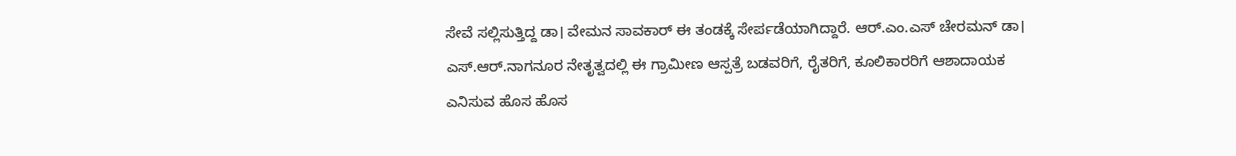ಸೇವೆ ಸಲ್ಲಿಸುತ್ತಿದ್ದ ಡಾ। ವೇಮನ ಸಾವಕಾರ್ ಈ ತಂಡಕ್ಕೆ ಸೇರ್ಪಡೆಯಾಗಿದ್ದಾರೆ. ಆರ್.ಎಂ.ಎಸ್ ಚೇರಮನ್ ಡಾ। ಎಸ್.ಆರ್.ನಾಗನೂರ ನೇತೃತ್ವದಲ್ಲಿ ಈ ಗ್ರಾಮೀಣ ಆಸ್ಪತ್ರೆ ಬಡವರಿಗೆ, ರೈತರಿಗೆ, ಕೂಲಿಕಾರರಿಗೆ ಆಶಾದಾಯಕ ಎನಿಸುವ ಹೊಸ ಹೊಸ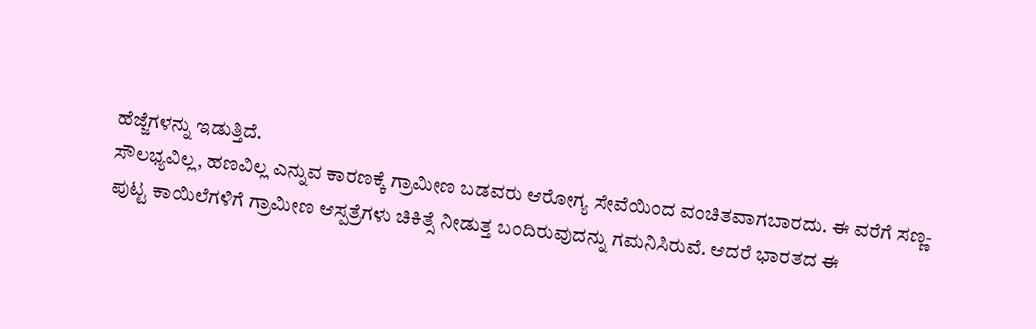ಹೆಜ್ಜೆಗಳನ್ನು ಇಡುತ್ತಿದೆ.
ಸೌಲಭ್ಯವಿಲ್ಲ, ಹಣವಿಲ್ಲ ಎನ್ನುವ ಕಾರಣಕ್ಕೆ ಗ್ರಾಮೀಣ ಬಡವರು ಆರೋಗ್ಯ ಸೇವೆಯಿಂದ ವಂಚಿತವಾಗಬಾರದು. ಈ ವರೆಗೆ ಸಣ್ಣ-ಪುಟ್ಟ ಕಾಯಿಲೆಗಳಿಗೆ ಗ್ರಾಮೀಣ ಆಸ್ಪತ್ರೆಗಳು ಚಿಕಿತ್ಸೆ ನೀಡುತ್ತ ಬಂದಿರುವುದನ್ನು ಗಮನಿಸಿರುವೆ. ಆದರೆ ಭಾರತದ ಈ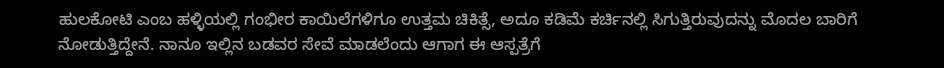ಹುಲಕೋಟಿ ಎಂಬ ಹಳ್ಳಿಯಲ್ಲಿ ಗಂಭೀರ ಕಾಯಿಲೆಗಳಿಗೂ ಉತ್ತಮ ಚಿಕಿತ್ಸೆ, ಅದೂ ಕಡಿಮೆ ಕರ್ಚಿನಲ್ಲಿ ಸಿಗುತ್ತಿರುವುದನ್ನು ಮೊದಲ ಬಾರಿಗೆ ನೋಡುತ್ತಿದ್ದೇನೆ. ನಾನೂ ಇಲ್ಲಿನ ಬಡವರ ಸೇವೆ ಮಾಡಲೆಂದು ಆಗಾಗ ಈ ಆಸ್ಪತ್ರೆಗೆ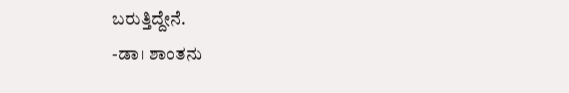ಬರುತ್ತಿದ್ದೇನೆ.
-ಡಾ। ಶಾಂತನು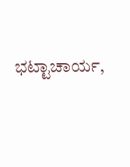ಭಟ್ಟಾಚಾರ್ಯ,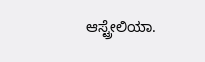ಆಸ್ಟ್ರೇಲಿಯಾ.